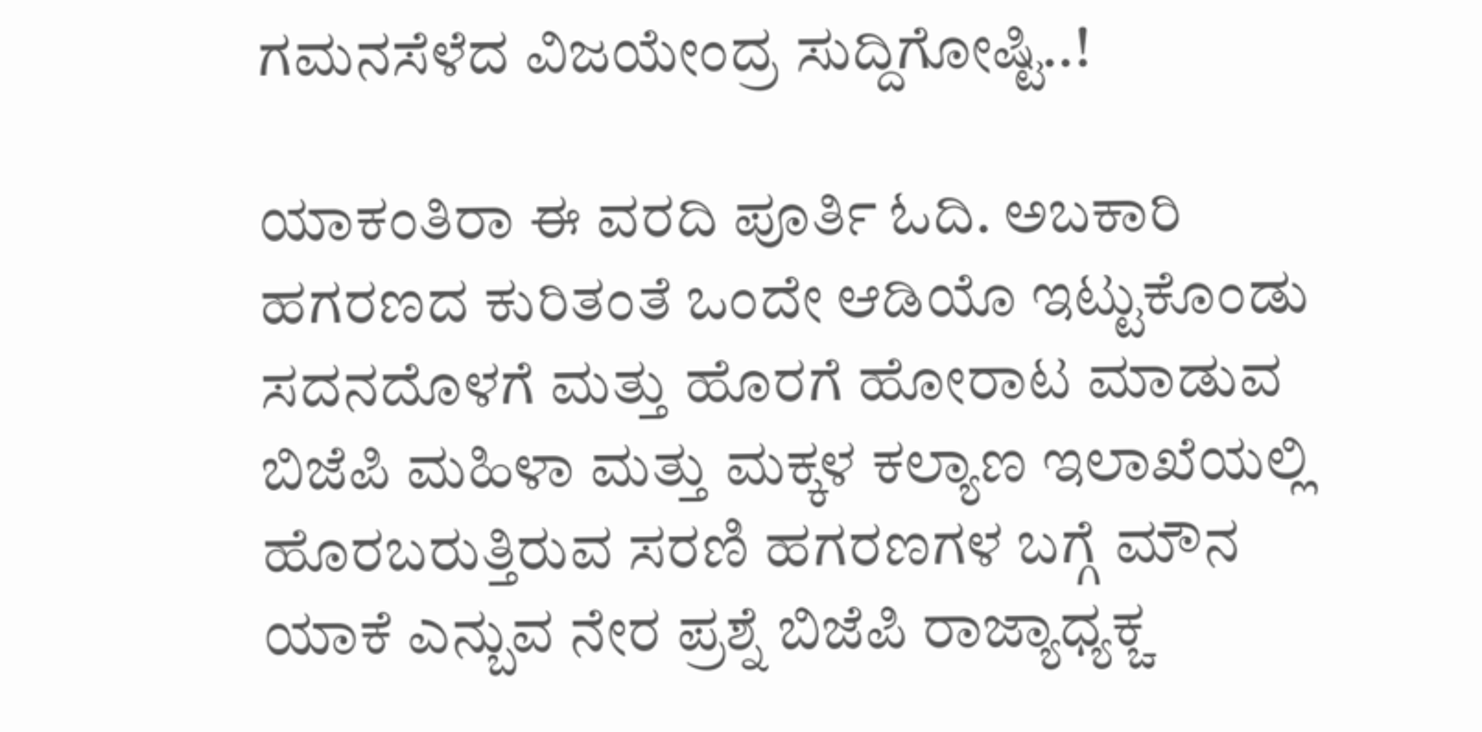ಗಮನಸೆಳೆದ ವಿಜಯೇಂದ್ರ ಸುದ್ದಿಗೋಷ್ಟಿ..!

ಯಾಕಂತಿರಾ ಈ ವರದಿ ಪೂರ್ತಿ ಓದಿ. ಅಬಕಾರಿ ಹಗರಣದ ಕುರಿತಂತೆ ಒಂದೇ ಆಡಿಯೊ ಇಟ್ಟುಕೊಂಡು ಸದನದೊಳಗೆ ಮತ್ತು ಹೊರಗೆ ಹೋರಾಟ ಮಾಡುವ ಬಿಜೆಪಿ ಮಹಿಳಾ ಮತ್ತು ಮಕ್ಕಳ ಕಲ್ಯಾಣ ಇಲಾಖೆಯಲ್ಲಿ ಹೊರಬರುತ್ತಿರುವ ಸರಣಿ ಹಗರಣಗಳ ಬಗ್ಗೆ ಮೌನ ಯಾಕೆ ಎನ್ಬುವ ನೇರ ಪ್ರಶ್ನೆ ಬಿಜೆಪಿ ರಾಜ್ಯಾಧ್ಯಕ್ಚ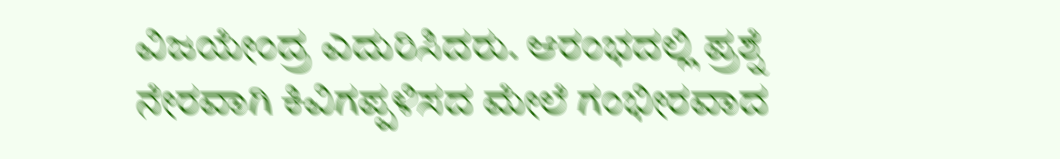ವಿಜಯೇಂದ್ರ ಎದುರಿಸಿದರು. ಆರಂಭದಲ್ಲಿ ಪ್ರಶ್ನೆ ನೇರವಾಗಿ ಕಿವಿಗಪ್ಪಳಿಸದ ಮೇಲೆ ಗಂಭೀರವಾದ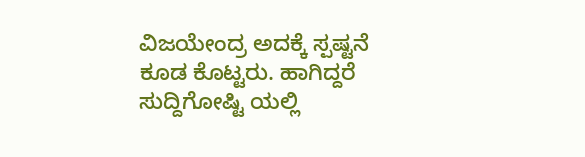ವಿಜಯೇಂದ್ರ ಅದಕ್ಕೆ ಸ್ಪಷ್ಟನೆ ಕೂಡ ಕೊಟ್ಟರು. ಹಾಗಿದ್ದರೆ ಸುದ್ದಿಗೋಷ್ಟಿ ಯಲ್ಲಿ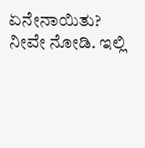ಏನೇನಾಯಿತು? ನೀವೇ ನೋಡಿ. ಇಲ್ಲಿ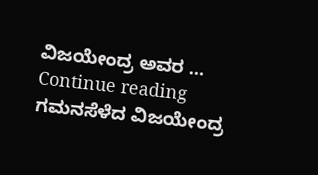ವಿಜಯೇಂದ್ರ ಅವರ … Continue reading ಗಮನಸೆಳೆದ ವಿಜಯೇಂದ್ರ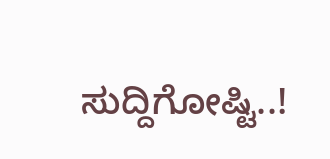ಸುದ್ದಿಗೋಷ್ಟಿ..!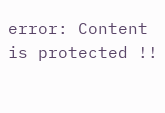error: Content is protected !!